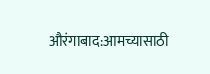औरंगाबाद:आमच्यासाठी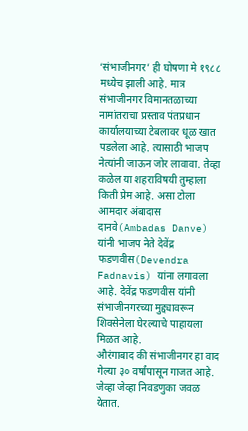‘संभाजीनगर’ ही घोषणा मे १९८८ मध्येच झाली आहे. मात्र संभाजीनगर विमानतळाच्या नामांतराचा प्रस्ताव पंतप्रधान कार्यालयाच्या टेबलावर धूळ खात पडलेला आहे. त्यासाठी भाजप नेत्यांनी जाऊन जोर लावावा. तेव्हा कळेल या शहराविषयी तुम्हाला किती प्रेम आहे. असा टोला आमदार अंबादास दानवे(Ambadas Danve) यांनी भाजप नेते देवेंद्र फडणवीस(Devendra Fadnavis) यांना लगावला आहे. देवेंद्र फडणवीस यांनी संभाजीनगरच्या मुद्द्यावरून शिवसेनेला घेरल्याचे पाहायला मिळत आहे.
औरंगाबाद की संभाजीनगर हा वाद गेल्या ३० वर्षांपासून गाजत आहे. जेव्हा जेव्हा निवडणुका जवळ येतात.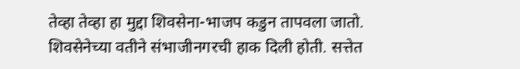तेव्हा तेव्हा हा मुद्दा शिवसेना-भाजप कडुन तापवला जातो. शिवसेनेच्या वतीने संभाजीनगरची हाक दिली होती. सत्तेत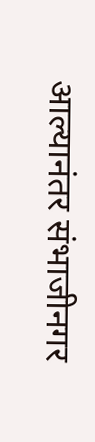आल्यानंतर संभाजीनगर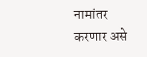नामांतर करणार असे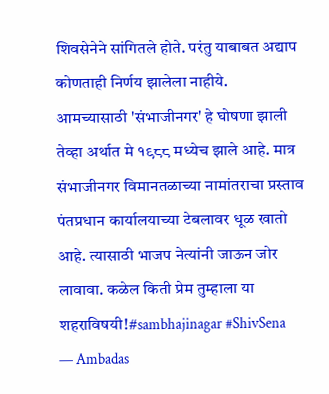शिवसेनेने सांगितले होते. परंतु याबाबत अद्याप कोणताही निर्णय झालेला नाहीये.
आमच्यासाठी 'संभाजीनगर' हे घोषणा झाली तेव्हा अर्थात मे १९८८ मध्येच झाले आहे. मात्र संभाजीनगर विमानतळाच्या नामांतराचा प्रस्ताव पंतप्रधान कार्यालयाच्या टेबलावर धूळ खातो आहे. त्यासाठी भाजप नेत्यांनी जाऊन जोर लावावा. कळेल किती प्रेम तुम्हाला या शहराविषयी!#sambhajinagar #ShivSena
— Ambadas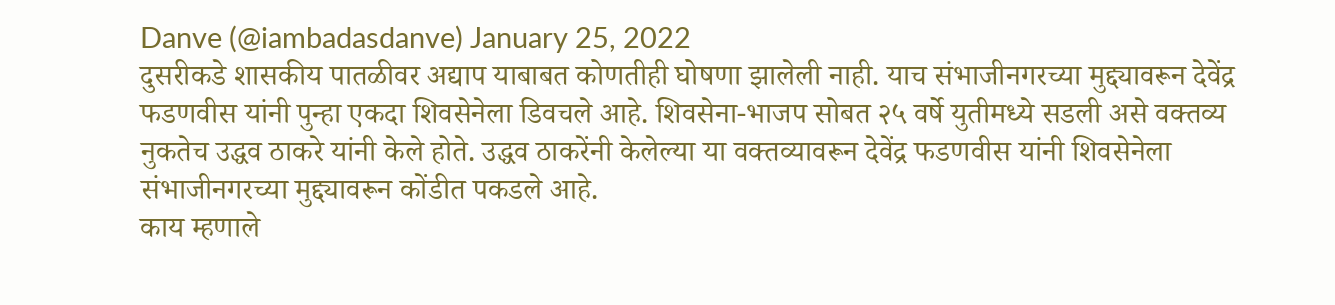Danve (@iambadasdanve) January 25, 2022
दुसरीकडे शासकीय पातळीवर अद्याप याबाबत कोणतीही घोषणा झालेली नाही. याच संभाजीनगरच्या मुद्द्यावरून देवेंद्र फडणवीस यांनी पुन्हा एकदा शिवसेनेला डिवचले आहे. शिवसेना-भाजप सोबत २५ वर्षे युतीमध्ये सडली असे वक्तव्य नुकतेच उद्धव ठाकरे यांनी केले होते. उद्धव ठाकरेंनी केलेल्या या वक्तव्यावरून देवेंद्र फडणवीस यांनी शिवसेनेला संभाजीनगरच्या मुद्द्यावरून कोंडीत पकडले आहे.
काय म्हणाले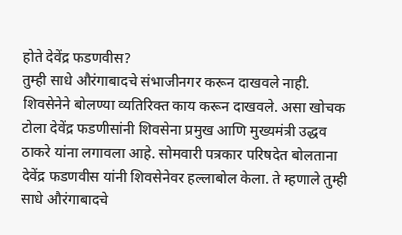होते देवेंद्र फडणवीस?
तुम्ही साधे औरंगाबादचे संभाजीनगर करून दाखवले नाही. शिवसेनेने बोलण्या व्यतिरिक्त काय करून दाखवले. असा खोचक टोला देवेंद्र फडणीसांनी शिवसेना प्रमुख आणि मुख्यमंत्री उद्धव ठाकरे यांना लगावला आहे. सोमवारी पत्रकार परिषदेत बोलताना देवेंद्र फडणवीस यांनी शिवसेनेवर हल्लाबोल केला. ते म्हणाले तुम्ही साधे औरंगाबादचे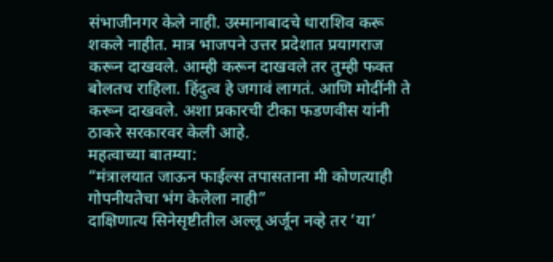संभाजीनगर केले नाही. उस्मानाबादचे धाराशिव करू शकले नाहीत. मात्र भाजपने उत्तर प्रदेशात प्रयागराज करून दाखवले. आम्ही करून दाखवले तर तुम्ही फक्त बोलतच राहिला. हिंदुत्व हे जगावं लागतं. आणि मोदींनी ते करून दाखवले. अशा प्रकारची टीका फडणवीस यांनी ठाकरे सरकारवर केली आहे.
महत्वाच्या बातम्या:
“मंत्रालयात जाऊन फाईल्स तपासताना मी कोणत्याही गोपनीयतेचा भंग केलेला नाही”
दाक्षिणात्य सिनेसृष्टीतील अल्लू अर्जून नव्हे तर ‘या’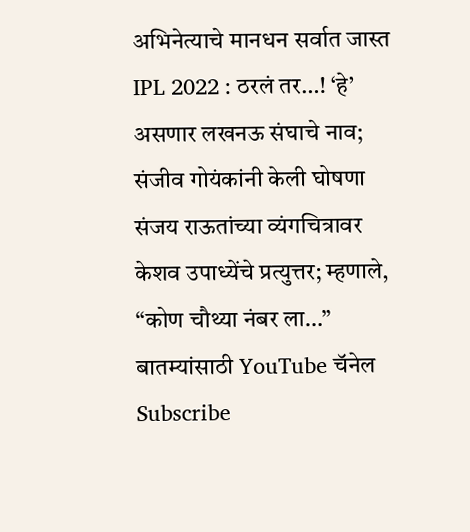अभिनेत्याचे मानधन सर्वात जास्त
IPL 2022 : ठरलं तर…! ‘हे’ असणार लखनऊ संघाचे नाव; संजीव गोयंकांनी केली घोषणा
संजय राऊतांच्या व्यंगचित्रावर केशव उपाध्येंचे प्रत्युत्तर; म्हणाले, “कोण चौथ्या नंबर ला…”
बातम्यांसाठी YouTube चॅनेल Subscribe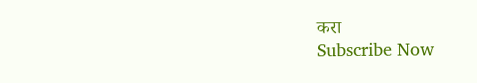करा
Subscribe Now